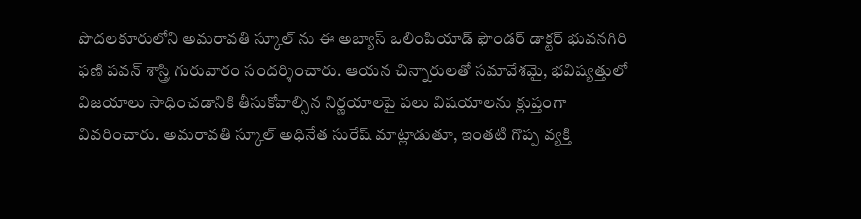పొదలకూరులోని అమరావతి స్కూల్ ను ఈ అబ్యాస్ ఒలింపియాడ్ ఫౌండర్ డాక్టర్ భువనగిరి ఫణి పవన్ శాస్త్రి గురువారం సందర్శించారు. ఆయన చిన్నారులతో సమావేశమై, భవిష్యత్తులో విజయాలు సాధించడానికి తీసుకోవాల్సిన నిర్ణయాలపై పలు విషయాలను క్లుప్తంగా వివరించారు. అమరావతి స్కూల్ అధినేత సురేష్ మాట్లాడుతూ, ఇంతటి గొప్ప వ్యక్తి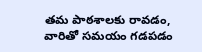తమ పాఠశాలకు రావడం, వారితో సమయం గడపడం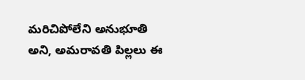మరిచిపోలేని అనుభూతి అని, అమరావతి పిల్లలు ఈ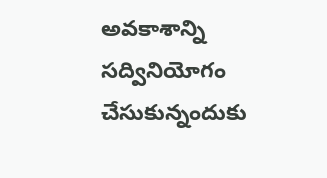అవకాశాన్ని సద్వినియోగం చేసుకున్నందుకు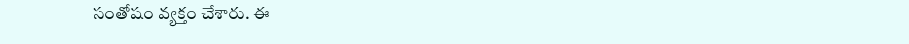సంతోషం వ్యక్తం చేశారు. ఈ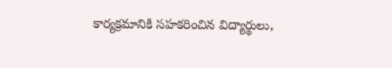కార్యక్రమానికి సహకరించిన విద్యార్థులు,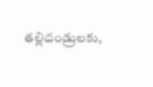తల్లిదండ్రులకు,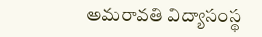అమరావతి విద్యాసంస్థ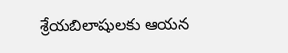శ్రేయబిలాషులకు ఆయన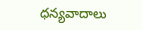ధన్యవాదాలు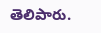తెలిపారు.